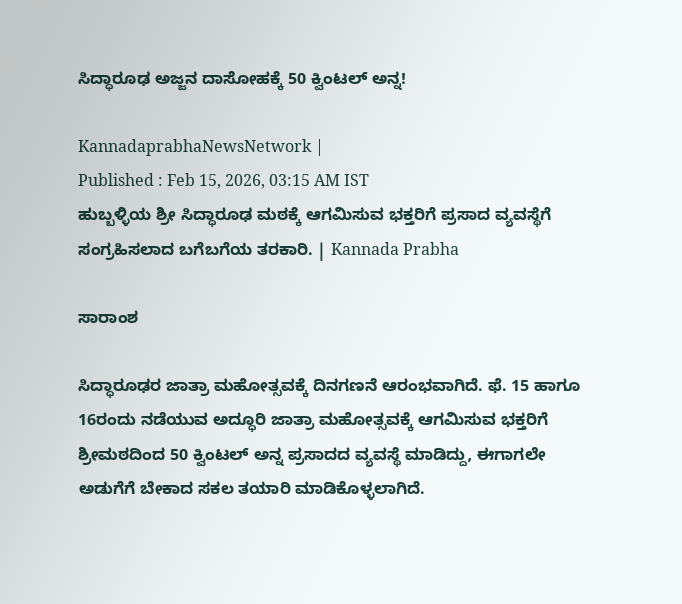ಸಿದ್ಧಾರೂಢ ಅಜ್ಜನ ದಾಸೋಹಕ್ಕೆ 50 ಕ್ವಿಂಟಲ್‌ ಅನ್ನ!

KannadaprabhaNewsNetwork |
Published : Feb 15, 2026, 03:15 AM IST
ಹುಬ್ಬಳ್ಳಿಯ ಶ್ರೀ ಸಿದ್ಧಾರೂಢ ಮಠಕ್ಕೆ ಆಗಮಿಸುವ ಭಕ್ತರಿಗೆ ಪ್ರಸಾದ ವ್ಯವಸ್ಥೆಗೆ ಸಂಗ್ರಹಿಸಲಾದ ಬಗೆಬಗೆಯ ತರಕಾರಿ. | Kannada Prabha

ಸಾರಾಂಶ

ಸಿದ್ಧಾರೂಢರ ಜಾತ್ರಾ ಮಹೋತ್ಸವಕ್ಕೆ ದಿನಗಣನೆ ಆರಂಭವಾಗಿದೆ. ಫೆ. 15 ಹಾಗೂ 16ರಂದು ನಡೆಯುವ ಅದ್ಧೂರಿ ಜಾತ್ರಾ ಮಹೋತ್ಸವಕ್ಕೆ ಆಗಮಿಸುವ ಭಕ್ತರಿಗೆ ಶ್ರೀಮಠದಿಂದ 50 ಕ್ವಿಂಟಲ್‌ ಅನ್ನ ಪ್ರಸಾದದ ವ್ಯವಸ್ಥೆ ಮಾಡಿದ್ದು, ಈಗಾಗಲೇ ಅಡುಗೆಗೆ ಬೇಕಾದ ಸಕಲ ತಯಾರಿ ಮಾಡಿಕೊಳ್ಳಲಾಗಿದೆ.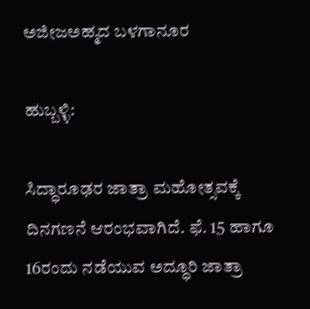ಅಜೀಜಅಹ್ಮದ ಬಳಗಾನೂರ

ಹುಬ್ಬಳ್ಳಿ:

ಸಿದ್ಧಾರೂಢರ ಜಾತ್ರಾ ಮಹೋತ್ಸವಕ್ಕೆ ದಿನಗಣನೆ ಆರಂಭವಾಗಿದೆ. ಫೆ. 15 ಹಾಗೂ 16ರಂದು ನಡೆಯುವ ಅದ್ಧೂರಿ ಜಾತ್ರಾ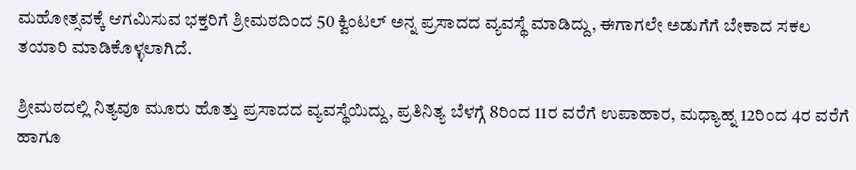ಮಹೋತ್ಸವಕ್ಕೆ ಆಗಮಿಸುವ ಭಕ್ತರಿಗೆ ಶ್ರೀಮಠದಿಂದ 50 ಕ್ವಿಂಟಲ್‌ ಅನ್ನ ಪ್ರಸಾದದ ವ್ಯವಸ್ಥೆ ಮಾಡಿದ್ದು, ಈಗಾಗಲೇ ಅಡುಗೆಗೆ ಬೇಕಾದ ಸಕಲ ತಯಾರಿ ಮಾಡಿಕೊಳ್ಳಲಾಗಿದೆ.

ಶ್ರೀಮಠದಲ್ಲಿ ನಿತ್ಯವೂ ಮೂರು ಹೊತ್ತು ಪ್ರಸಾದದ ವ್ಯವಸ್ಥೆಯಿದ್ದು, ಪ್ರತಿನಿತ್ಯ ಬೆಳಗ್ಗೆ 8ರಿಂದ 11ರ ವರೆಗೆ ಉಪಾಹಾರ, ಮಧ್ಯಾಹ್ನ 12ರಿಂದ 4ರ ವರೆಗೆ ಹಾಗೂ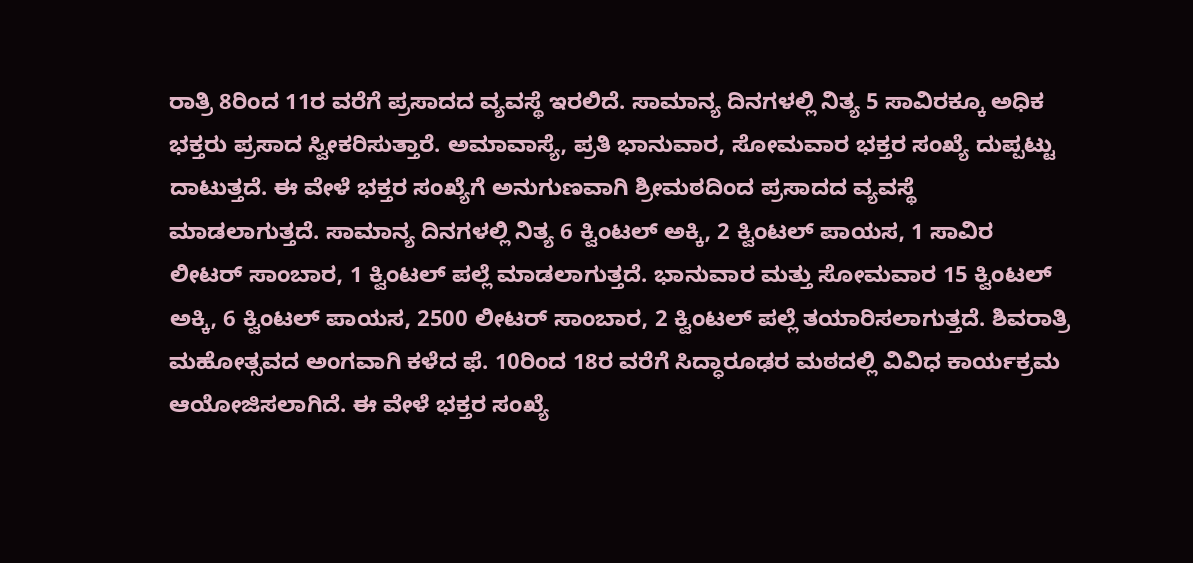ರಾತ್ರಿ 8ರಿಂದ 11ರ ವರೆಗೆ ಪ್ರಸಾದದ ವ್ಯವಸ್ಥೆ ಇರಲಿದೆ. ಸಾಮಾನ್ಯ ದಿನಗಳಲ್ಲಿ ನಿತ್ಯ 5 ಸಾವಿರಕ್ಕೂ ಅಧಿಕ ಭಕ್ತರು ಪ್ರಸಾದ ಸ್ವೀಕರಿಸುತ್ತಾರೆ. ಅಮಾವಾಸ್ಯೆ, ಪ್ರತಿ ಭಾನುವಾರ, ಸೋಮವಾರ ಭಕ್ತರ ಸಂಖ್ಯೆ ದುಪ್ಪಟ್ಟು ದಾಟುತ್ತದೆ. ಈ ವೇಳೆ ಭಕ್ತರ ಸಂಖ್ಯೆಗೆ ಅನುಗುಣವಾಗಿ ಶ್ರೀಮಠದಿಂದ ಪ್ರಸಾದದ ವ್ಯವಸ್ಥೆ ಮಾಡಲಾಗುತ್ತದೆ. ಸಾಮಾನ್ಯ ದಿನಗಳಲ್ಲಿ ನಿತ್ಯ 6 ಕ್ವಿಂಟಲ್‌ ಅಕ್ಕಿ, 2 ಕ್ವಿಂಟಲ್‌ ಪಾಯಸ, 1 ಸಾವಿರ ಲೀಟರ್ ಸಾಂಬಾರ, 1 ಕ್ವಿಂಟಲ್‌ ಪಲ್ಲೆ ಮಾಡಲಾಗುತ್ತದೆ. ಭಾನುವಾರ ಮತ್ತು ಸೋಮವಾರ 15 ಕ್ವಿಂಟಲ್‌ ಅಕ್ಕಿ, 6 ಕ್ವಿಂಟಲ್‌ ಪಾಯಸ, 2500 ಲೀಟರ್‌ ಸಾಂಬಾರ, 2 ಕ್ವಿಂಟಲ್‌ ಪಲ್ಲೆ ತಯಾರಿಸಲಾಗುತ್ತದೆ. ಶಿವರಾತ್ರಿ ಮಹೋತ್ಸವದ ಅಂಗವಾಗಿ ಕಳೆದ ಫೆ. 10ರಿಂದ 18ರ ವರೆಗೆ ಸಿದ್ಧಾರೂಢರ ಮಠದಲ್ಲಿ ವಿವಿಧ ಕಾರ್ಯಕ್ರಮ ಆಯೋಜಿಸಲಾಗಿದೆ. ಈ ವೇಳೆ ಭಕ್ತರ ಸಂಖ್ಯೆ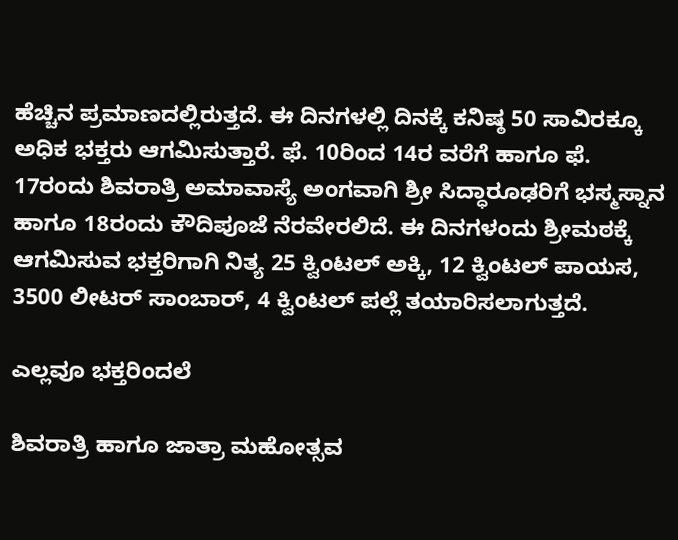ಹೆಚ್ಚಿನ ಪ್ರಮಾಣದಲ್ಲಿರುತ್ತದೆ. ಈ ದಿನಗಳಲ್ಲಿ ದಿನಕ್ಕೆ ಕನಿಷ್ಠ 50 ಸಾವಿರಕ್ಕೂ ಅಧಿಕ ಭಕ್ತರು ಆಗಮಿಸುತ್ತಾರೆ. ಫೆ. 10ರಿಂದ 14ರ ವರೆಗೆ ಹಾಗೂ ಫೆ. 17ರಂದು ಶಿವರಾತ್ರಿ ಅಮಾವಾಸ್ಯೆ ಅಂಗವಾಗಿ ಶ್ರೀ ಸಿದ್ಧಾರೂಢರಿಗೆ ಭಸ್ಮಸ್ನಾನ ಹಾಗೂ 18ರಂದು ಕೌದಿಪೂಜೆ ನೆರವೇರಲಿದೆ. ಈ ದಿನಗಳಂದು ಶ್ರೀಮಠಕ್ಕೆ ಆಗಮಿಸುವ ಭಕ್ತರಿಗಾಗಿ ನಿತ್ಯ 25 ಕ್ವಿಂಟಲ್‌ ಅಕ್ಕಿ, 12 ಕ್ವಿಂಟಲ್‌ ಪಾಯಸ, 3500 ಲೀಟರ್‌ ಸಾಂಬಾರ್‌, 4 ಕ್ವಿಂಟಲ್‌ ಪಲ್ಲೆ ತಯಾರಿಸಲಾಗುತ್ತದೆ.

ಎಲ್ಲವೂ ಭಕ್ತರಿಂದಲೆ

ಶಿವರಾತ್ರಿ ಹಾಗೂ ಜಾತ್ರಾ ಮಹೋತ್ಸವ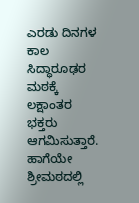ಎರಡು ದಿನಗಳ ಕಾಲ ಸಿದ್ಧಾರೂಢರ ಮಠಕ್ಕೆ ಲಕ್ಷಾಂತರ ಭಕ್ತರು ಆಗಮಿಸುತ್ತಾರೆ. ಹಾಗೆಯೇ ಶ್ರೀಮಠದಲ್ಲಿ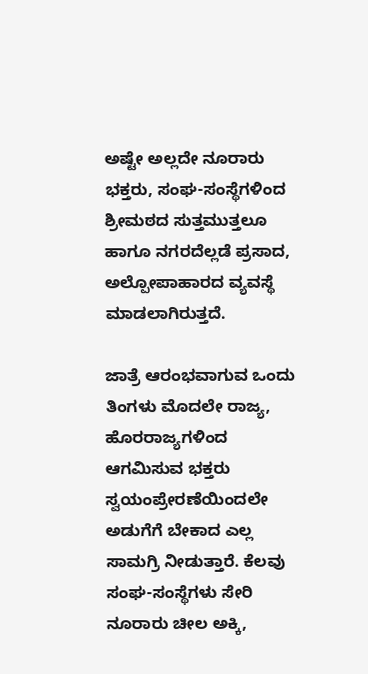ಅಷ್ಟೇ ಅಲ್ಲದೇ ನೂರಾರು ಭಕ್ತರು, ಸಂಘ-ಸಂಸ್ಥೆಗಳಿಂದ ಶ್ರೀಮಠದ ಸುತ್ತಮುತ್ತಲೂ ಹಾಗೂ ನಗರದೆಲ್ಲಡೆ ಪ್ರಸಾದ, ಅಲ್ಪೋಪಾಹಾರದ ವ್ಯವಸ್ಥೆ ಮಾಡಲಾಗಿರುತ್ತದೆ.

ಜಾತ್ರೆ ಆರಂಭವಾಗುವ ಒಂದು ತಿಂಗಳು ಮೊದಲೇ ರಾಜ್ಯ, ಹೊರರಾಜ್ಯಗಳಿಂದ ಆಗಮಿಸುವ ಭಕ್ತರು ಸ್ವಯಂಪ್ರೇರಣೆಯಿಂದಲೇ ಅಡುಗೆಗೆ ಬೇಕಾದ ಎಲ್ಲ ಸಾಮಗ್ರಿ ನೀಡುತ್ತಾರೆ. ಕೆಲವು ಸಂಘ-ಸಂಸ್ಥೆಗಳು ಸೇರಿ ನೂರಾರು ಚೀಲ ಅಕ್ಕಿ,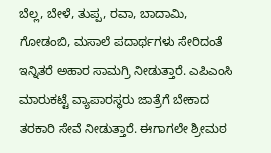ಬೆಲ್ಲ, ಬೇಳೆ, ತುಪ್ಪ, ರವಾ, ಬಾದಾಮಿ, ಗೋಡಂಬಿ, ಮಸಾಲೆ ಪದಾರ್ಥಗಳು ಸೇರಿದಂತೆ ಇನ್ನಿತರೆ ಅಹಾರ ಸಾಮಗ್ರಿ ನೀಡುತ್ತಾರೆ. ಎಪಿಎಂಸಿ ಮಾರುಕಟ್ಟೆ ವ್ಯಾಪಾರಸ್ಥರು ಜಾತ್ರೆಗೆ ಬೇಕಾದ ತರಕಾರಿ ಸೇವೆ ನೀಡುತ್ತಾರೆ. ಈಗಾಗಲೇ ಶ್ರೀಮಠ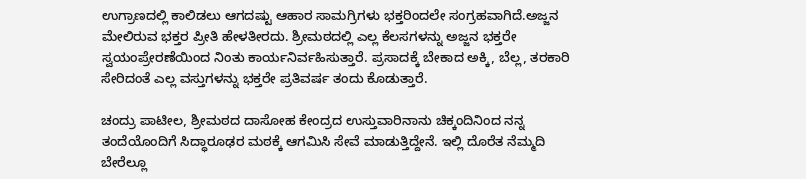ಉಗ್ರಾಣದಲ್ಲಿ ಕಾಲಿಡಲು ಆಗದಷ್ಟು ಆಹಾರ ಸಾಮಗ್ರಿಗಳು ಭಕ್ತರಿಂದಲೇ ಸಂಗ್ರಹವಾಗಿದೆ.ಅಜ್ಜನ ಮೇಲಿರುವ ಭಕ್ತರ ಪ್ರೀತಿ ಹೇಳತೀರದು. ಶ್ರೀಮಠದಲ್ಲಿ ಎಲ್ಲ ಕೆಲಸಗಳನ್ನು ಅಜ್ಜನ ಭಕ್ತರೇ ಸ್ವಯಂಪ್ರೇರಣೆಯಿಂದ ನಿಂತು ಕಾರ್ಯನಿರ್ವಹಿಸುತ್ತಾರೆ. ಪ್ರಸಾದಕ್ಕೆ ಬೇಕಾದ ಅಕ್ಕಿ, ಬೆಲ್ಲ, ತರಕಾರಿ ಸೇರಿದಂತೆ ಎಲ್ಲ ವಸ್ತುಗಳನ್ನು ಭಕ್ತರೇ ಪ್ರತಿವರ್ಷ ತಂದು ಕೊಡುತ್ತಾರೆ.

ಚಂದ್ರು ಪಾಟೀಲ, ಶ್ರೀಮಠದ ದಾಸೋಹ ಕೇಂದ್ರದ ಉಸ್ತುವಾರಿನಾನು ಚಿಕ್ಕಂದಿನಿಂದ ನನ್ನ ತಂದೆಯೊಂದಿಗೆ ಸಿದ್ಧಾರೂಢರ ಮಠಕ್ಕೆ ಆಗಮಿಸಿ ಸೇವೆ ಮಾಡುತ್ತಿದ್ದೇನೆ. ಇಲ್ಲಿ ದೊರೆತ ನೆಮ್ಮದಿ ಬೇರೆಲ್ಲೂ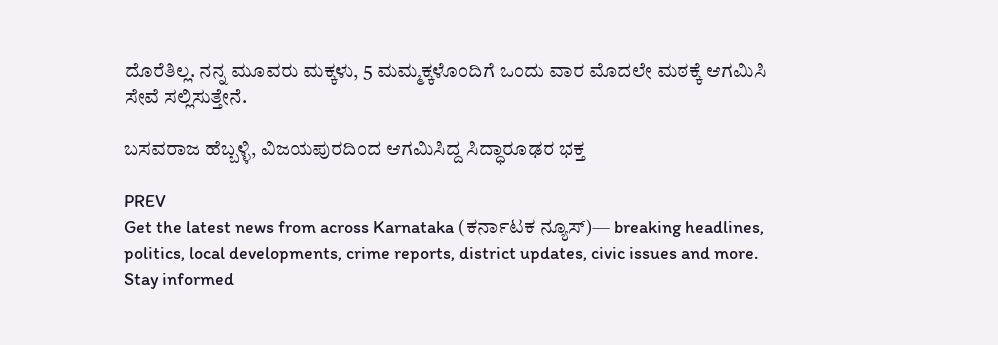ದೊರೆತಿಲ್ಲ. ನನ್ನ ಮೂವರು ಮಕ್ಕಳು, 5 ಮಮ್ಮಕ್ಕಳೊಂದಿಗೆ ಒಂದು ವಾರ ಮೊದಲೇ ಮಠಕ್ಕೆ ಆಗಮಿಸಿ ಸೇವೆ ಸಲ್ಲಿಸುತ್ತೇನೆ.

ಬಸವರಾಜ ಹೆಬ್ಬಳ್ಳಿ, ವಿಜಯಪುರದಿಂದ ಆಗಮಿಸಿದ್ದ ಸಿದ್ಧಾರೂಢರ ಭಕ್ತ

PREV
Get the latest news from across Karnataka (ಕರ್ನಾಟಕ ನ್ಯೂಸ್)— breaking headlines, politics, local developments, crime reports, district updates, civic issues and more. Stay informed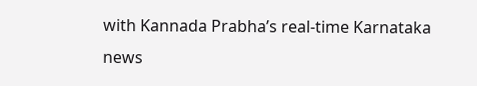with Kannada Prabha’s real‑time Karnataka news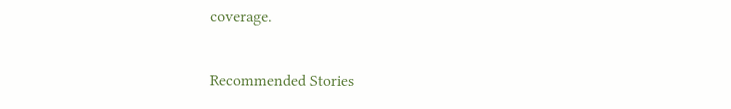coverage.

Recommended Stories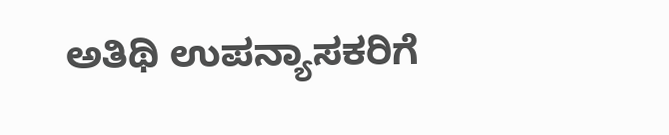ಅತಿಥಿ ಉಪನ್ಯಾಸಕರಿಗೆ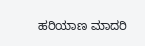ಹರಿಯಾಣ ಮಾದರಿ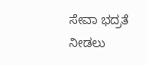ಸೇವಾ ಭದ್ರತೆ ನೀಡಲು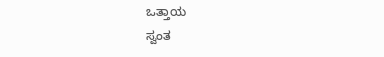ಒತ್ತಾಯ
ಸ್ವಂತ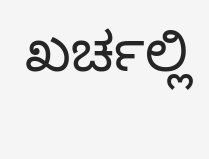ಖರ್ಚಲ್ಲಿ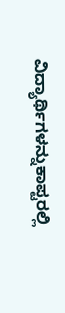ವಿದ್ಯಾರ್ಥಿಗಳನ್ನುಕಾಪ್ಟರಲ್ಲಿ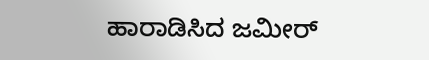ಹಾರಾಡಿಸಿದ ಜಮೀರ್‌